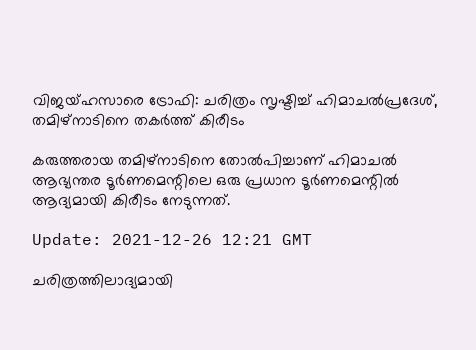വിജയ്ഹസാരെ ട്രോഫി: ചരിത്രം സൃഷ്ടിച്ച് ഹിമാചൽപ്രദേശ്, തമിഴ്‌നാടിനെ തകർത്ത് കിരീടം

കരുത്തരായ തമിഴ്‌നാടിനെ തോൽപിച്ചാണ് ഹിമാചൽ ആഭ്യന്തര ടൂർണമെന്റിലെ ഒരു പ്രധാന ടൂർണമെന്റിൽ ആദ്യമായി കിരീടം നേടുന്നത്.

Update: 2021-12-26 12:21 GMT

ചരിത്രത്തിലാദ്യമായി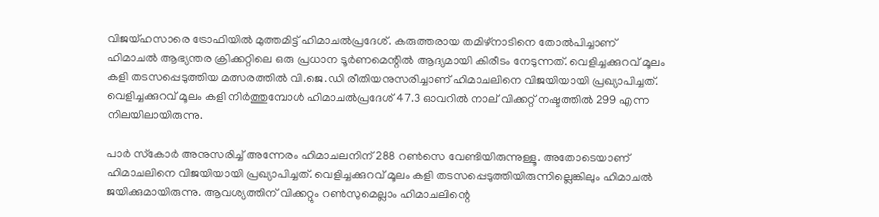വിജയ്ഹസാരെ ട്രോഫിയിൽ മുത്തമിട്ട് ഹിമാചൽപ്രദേശ്. കരുത്തരായ തമിഴ്‌നാടിനെ തോൽപിച്ചാണ് ഹിമാചൽ ആഭ്യന്തര ക്രിക്കറ്റിലെ ഒരു പ്രധാന ടൂർണമെന്റിൽ ആദ്യമായി കിരീടം നേടുന്നത്. വെളിച്ചക്കുറവ് മൂലം കളി തടസപ്പെടുത്തിയ മത്സരത്തിൽ വി.ജെ.ഡി രീതിയനുസരിച്ചാണ് ഹിമാചലിനെ വിജയിയായി പ്രഖ്യാപിച്ചത്. വെളിച്ചക്കുറവ് മൂലം കളി നിർത്തുമ്പോൾ ഹിമാചൽപ്രദേശ് 47.3 ഓവറിൽ നാല് വിക്കറ്റ് നഷ്ടത്തിൽ 299 എന്ന നിലയിലായിരുന്നു.

പാർ സ്‌കോർ അനുസരിച്ച് അന്നേരം ഹിമാചലനിന് 288 റൺസെ വേണ്ടിയിരുന്നുള്ളൂ. അതോടെയാണ് ഹിമാചലിനെ വിജയിയായി പ്രഖ്യാപിച്ചത്. വെളിച്ചക്കുറവ് മൂലം കളി തടസപ്പെടുത്തിയിരുന്നില്ലെങ്കിലും ഹിമാചൽ ജയിക്കുമായിരുന്നു. ആവശ്യത്തിന് വിക്കറ്റും റൺസുമെല്ലാം ഹിമാചലിന്റെ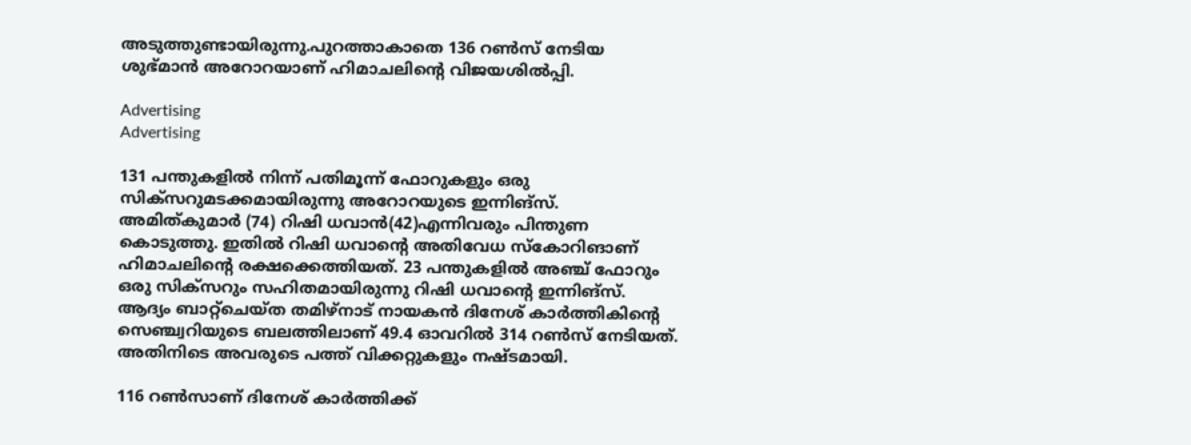അടുത്തുണ്ടായിരുന്നു.പുറത്താകാതെ 136 റൺസ് നേടിയ ശുഭ്മാൻ അറോറയാണ് ഹിമാചലിന്റെ വിജയശിൽപ്പി.

Advertising
Advertising

131 പന്തുകളിൽ നിന്ന് പതിമൂന്ന് ഫോറുകളും ഒരു സിക്‌സറുമടക്കമായിരുന്നു അറോറയുടെ ഇന്നിങ്‌സ്. അമിത്കുമാർ (74) റിഷി ധവാൻ(42)എന്നിവരും പിന്തുണ കൊടുത്തു. ഇതിൽ റിഷി ധവാന്റെ അതിവേധ സ്‌കോറിങാണ് ഹിമാചലിന്റെ രക്ഷക്കെത്തിയത്. 23 പന്തുകളിൽ അഞ്ച് ഫോറും ഒരു സിക്‌സറും സഹിതമായിരുന്നു റിഷി ധവാന്റെ ഇന്നിങ്‌സ്. ആദ്യം ബാറ്റ്‌ചെയ്ത തമിഴ്‌നാട് നായകൻ ദിനേശ് കാർത്തികിന്റെ സെഞ്ച്വറിയുടെ ബലത്തിലാണ് 49.4 ഓവറിൽ 314 റൺസ് നേടിയത്. അതിനിടെ അവരുടെ പത്ത് വിക്കറ്റുകളും നഷ്ടമായി.

116 റൺസാണ് ദിനേശ് കാർത്തിക്ക്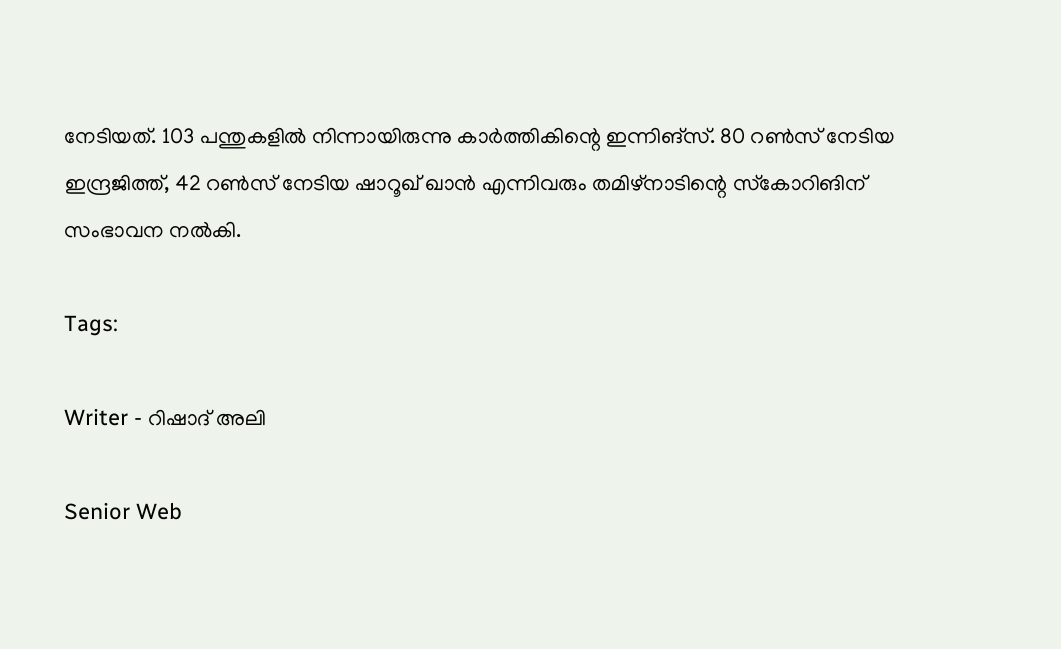നേടിയത്. 103 പന്തുകളിൽ നിന്നായിരുന്നു കാർത്തികിന്റെ ഇന്നിങ്‌സ്. 80 റൺസ് നേടിയ ഇന്ദ്രജിത്ത്, 42 റൺസ് നേടിയ ഷാറൂഖ് ഖാൻ എന്നിവരും തമിഴ്‌നാടിന്റെ സ്‌കോറിങിന് സംഭാവന നൽകി.

Tags:

Writer - റിഷാദ് അലി

Senior Web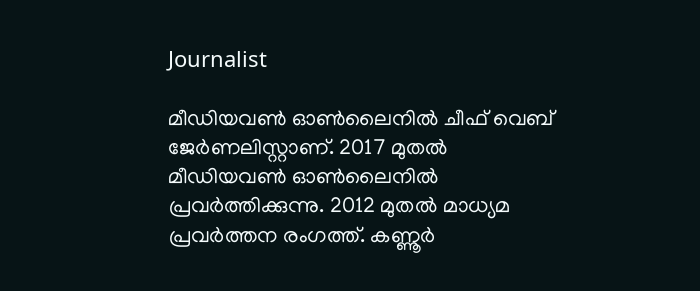Journalist

മീഡിയവൺ ഓൺലൈനിൽ ചീഫ് വെബ് ജേർണലിസ്റ്റാണ്. 2017 മുതൽ മീഡിയവൺ ഓൺലൈനിൽ പ്രവർത്തിക്കുന്നു. 2012 മുതൽ മാധ്യമ പ്രവർത്തന രംഗത്ത്. കണ്ണൂര്‍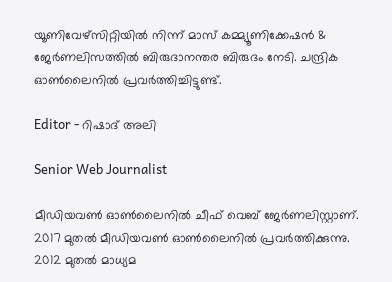യൂണിവേഴ്‌സിറ്റിയിൽ നിന്ന് മാസ് കമ്മ്യൂണിക്കേഷന്‍ & ജേര്‍ണലിസത്തില്‍ ബിരുദാനന്തര ബിരുദം നേടി. ചന്ദ്രിക ഓണ്‍ലൈനില്‍ പ്രവര്‍ത്തിച്ചിട്ടുണ്ട്.

Editor - റിഷാദ് അലി

Senior Web Journalist

മീഡിയവൺ ഓൺലൈനിൽ ചീഫ് വെബ് ജേർണലിസ്റ്റാണ്. 2017 മുതൽ മീഡിയവൺ ഓൺലൈനിൽ പ്രവർത്തിക്കുന്നു. 2012 മുതൽ മാധ്യമ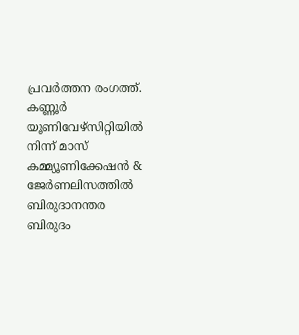പ്രവർത്തന രംഗത്ത്. കണ്ണൂര്‍ യൂണിവേഴ്‌സിറ്റിയിൽ നിന്ന് മാസ് കമ്മ്യൂണിക്കേഷന്‍ & ജേര്‍ണലിസത്തില്‍ ബിരുദാനന്തര ബിരുദം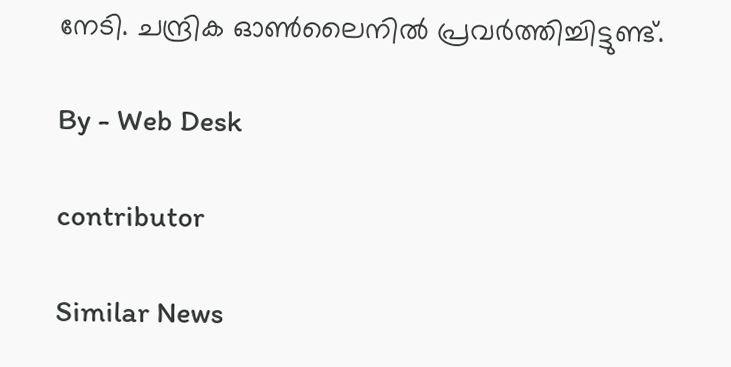നേടി. ചന്ദ്രിക ഓണ്‍ലൈനില്‍ പ്രവര്‍ത്തിച്ചിട്ടുണ്ട്.

By - Web Desk

contributor

Similar News